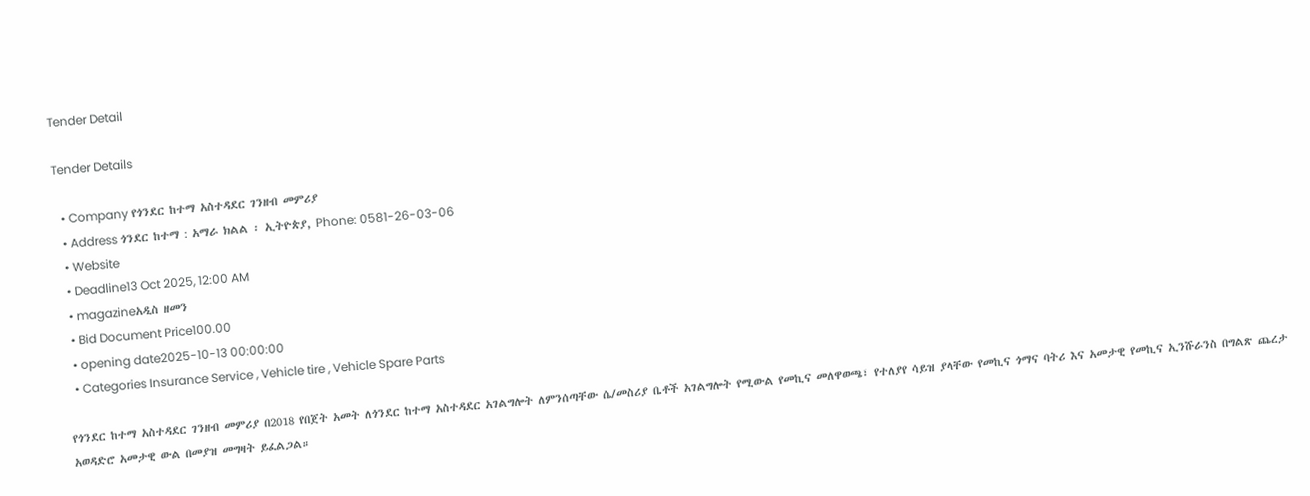Tender Detail

Tender Details

  • Company የጎንደር ከተማ አስተዳደር ገንዘብ መምሪያ
  • Address ጎንደር ከተማ : አማራ ክልል ፡ ኢትዮጵያ, Phone: 0581-26-03-06
  • Website
  • Deadline13 Oct 2025, 12:00 AM
  • magazineአዲስ ዘመን
  • Bid Document Price100.00
  • opening date2025-10-13 00:00:00
  • Categories Insurance Service , Vehicle tire , Vehicle Spare Parts

የጎንደር ከተማ አስተዳደር ገንዘብ መምሪያ በ2018 የበጀት አመት ለጎንደር ከተማ አስተዳደር አገልግሎት ለምንሰጣቸው ሴ/መስሪያ ቤቶች አገልግሎት የሚውል የመኪና መለዋወጫ፣ የተለያየ ሳይዝ ያላቸው የመኪና ጎማና ባትሪ እና አመታዊ የመኪና ኢንሹራንስ በግልጽ ጨረታ አወዳድሮ አመታዊ ውል በመያዝ መግዛት ይፈልጋል።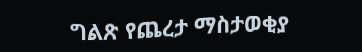ግልጽ የጨረታ ማስታወቂያ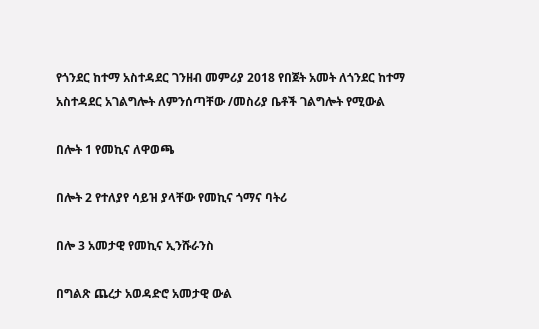የጎንደር ከተማ አስተዳደር ገንዘብ መምሪያ 2018 የበጀት አመት ለጎንደር ከተማ አስተዳደር አገልግሎት ለምንሰጣቸው /መስሪያ ቤቶች ገልግሎት የሚውል

በሎት 1 የመኪና ለዋወጫ

በሎት 2 የተለያየ ሳይዝ ያላቸው የመኪና ጎማና ባትሪ

በሎ 3 አመታዊ የመኪና ኢንሹራንስ

በግልጽ ጨረታ አወዳድሮ አመታዊ ውል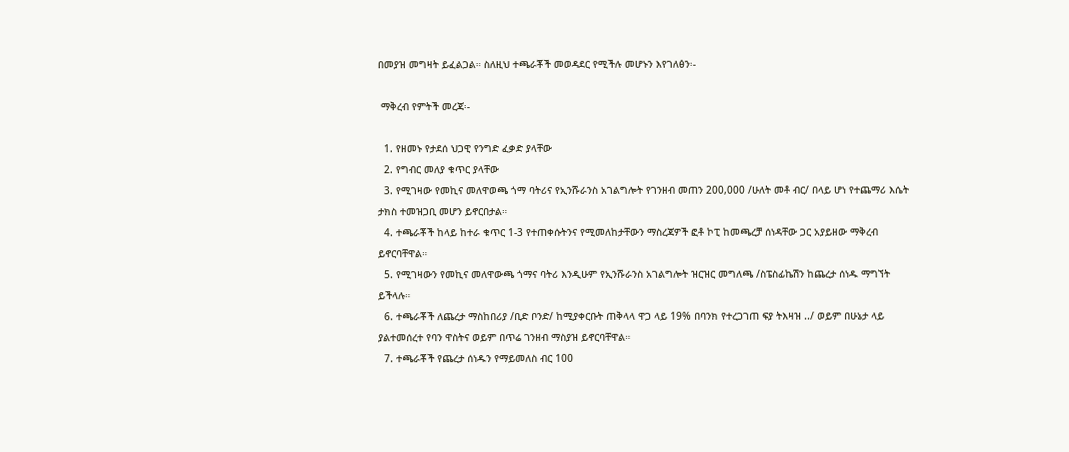በመያዝ መግዛት ይፈልጋል። ስለዚህ ተጫራቾች መወዳደር የሚችሉ መሆኑን እየገለፅን፡-

 ማቅረብ የምትች መረጃ፡-

  1. የዘመኑ የታደሰ ህጋዊ የንግድ ፈቃድ ያላቸው
  2. የግብር መለያ ቁጥር ያላቸው
  3. የሚገዛው የመኪና መለዋወጫ ጎማ ባትሪና የኢንሹራንስ አገልግሎት የገንዘብ መጠን 200,000 /ሁለት መቶ ብር/ በላይ ሆነ የተጨማሪ እሴት ታክስ ተመዝጋቢ መሆን ይኖርበታል።
  4. ተጫራቾች ከላይ ከተራ ቁጥር 1-3 የተጠቀሱትንና የሚመለከታቸውን ማስረጃዎች ፎቶ ኮፒ ከመጫረቻ ሰነዳቸው ጋር አያይዘው ማቅረብ ይኖርባቸዋል።
  5. የሚገዛውን የመኪና መለዋውጫ ጎማና ባትሪ እንዲሁም የኢንሹራንስ አገልግሎት ዝርዝር መግለጫ /ስፔስፊኬሽን ከጨረታ ሰነዱ ማግኘት ይችላሉ።
  6. ተጫራቾች ለጨረታ ማስከበሪያ /ቢድ ቦንድ/ ከሚያቀርቡት ጠቅላላ ዋጋ ላይ 19% በባንክ የተረጋገጠ ፍያ ትእዛዝ ../ ወይም በሁኔታ ላይ ያልተመሰረተ የባን ዋስትና ወይም በጥሬ ገንዘብ ማስያዝ ይኖርባቸዋል።
  7. ተጫራቾች የጨረታ ሰነዱን የማይመለስ ብር 100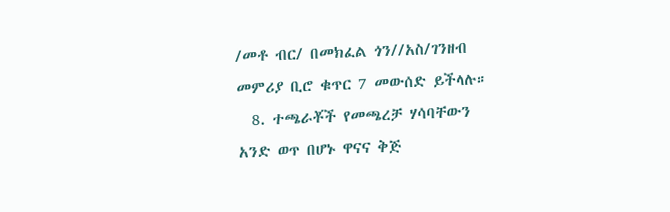/መቶ ብር/ በመክፈል ጎን//አስ/ገንዘብ መምሪያ ቢሮ ቁጥር 7 መውሰድ ይችላሉ።
  8. ተጫራቾች የመጫረቻ ሃሳባቸውን አንድ ወጥ በሆኑ ዋናና ቅጅ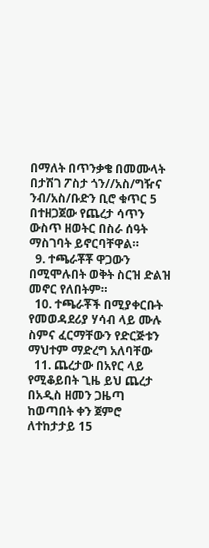በማለት በጥንቃቄ በመሙላት በታሽገ ፖስታ ጎን//አስ/ግዥና ንብ/አስ/ቡድን ቢሮ ቁጥር 5 በተዘጋጀው የጨረታ ሳጥን ውስጥ ዘወትር በስራ ሰዓት ማስገባት ይኖርባቸዋል።
  9. ተጫራቾቾ ዋጋውን በሚሞሉበት ወቅት ስርዝ ድልዝ መኖር የለበትም።
  10. ተጫራቾች በሚያቀርቡት የመወዳደሪያ ሃሳብ ላይ ሙሉ ስምና ፈርማቸውን የድርጅቱን ማህተም ማድረግ አለባቸው
  11. ጨረታው በአየር ላይ የሚቆይበት ጊዜ ይህ ጨረታ በአዲስ ዘመን ጋዜጣ ከወጣበት ቀን ጀምሮ ለተከታታይ 15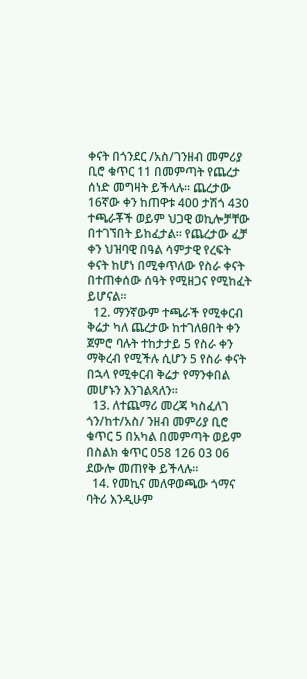ቀናት በጎንደር /አስ/ገንዘብ መምሪያ ቢሮ ቁጥር 11 በመምጣት የጨረታ ሰነድ መግዛት ይችላሉ። ጨረታው 16ኛው ቀን ከጠዋቱ 400 ታሽጎ 430 ተጫራቾች ወይም ህጋዊ ወኪሎቻቸው በተገኘበት ይከፈታል። የጨረታው ፈቻ ቀን ህዝባዊ በዓል ሳምታዊ የረፍት ቀናት ከሆነ በሚቀጥለው የስራ ቀናት በተጠቀሰው ሰዓት የሚዘጋና የሚከፈት ይሆናል።
  12. ማንኛውም ተጫራች የሚቀርብ ቅሬታ ካለ ጨረታው ከተገለፀበት ቀን ጀምሮ ባሉት ተከታታይ 5 የስራ ቀን ማቅረብ የሚችሉ ሲሆን 5 የስራ ቀናት በኋላ የሚቀርብ ቅሬታ የማንቀበል መሆኑን እንገልጻለን።
  13. ለተጨማሪ መረጃ ካስፈለገ ጎን/ከተ/አስ/ ንዘብ መምሪያ ቢሮ ቁጥር 5 በአካል በመምጣት ወይም በስልክ ቁጥር 058 126 03 06 ደውሎ መጠየቅ ይችላሉ።
  14. የመኪና መለዋወጫው ጎማና ባትሪ እንዲሁም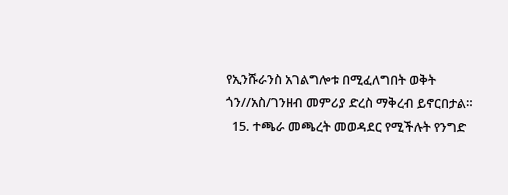የኢንሹራንስ አገልግሎቱ በሚፈለግበት ወቅት ጎን//አስ/ገንዘብ መምሪያ ድረስ ማቅረብ ይኖርበታል።
  15. ተጫራ መጫረት መወዳደር የሚችሉት የንግድ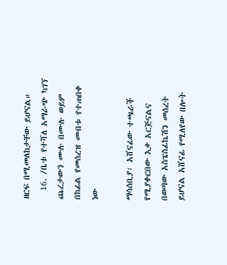ዘርፍ በሚመለከታቸው ይሆናል።
  16. /ቤቱ የተሻለ አማራጭ ካገኘ ጨረታውን ሙሉ በሙሉ ወይም በከፊል የመሰረዝ መብቱ የተጠበቀ ነው

ማሳሰቢያ፡ አሸናፊው ተጫራች የሚያቀርበው እቃ አርጅናልና በወጣው አስፔስፊኬሽን መሰረት ይሆናል አሸናፊ የሚለየው በሎት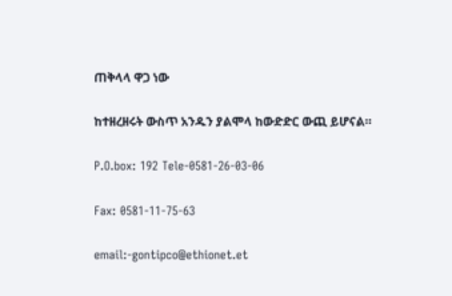ጠቅላላ ዋጋ ነው

ከተዘረዘሩት ውስጥ አንዱን ያልሞላ ከውድድር ውጪ ይሆናል።

P.O.box: 192 Tele-0581-26-03-06

Fax: 0581-11-75-63

email:-gontipco@ethionet.et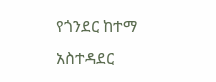የጎንደር ከተማ አስተዳደር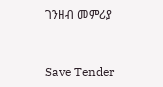ገንዘብ መምሪያ



Save Tender